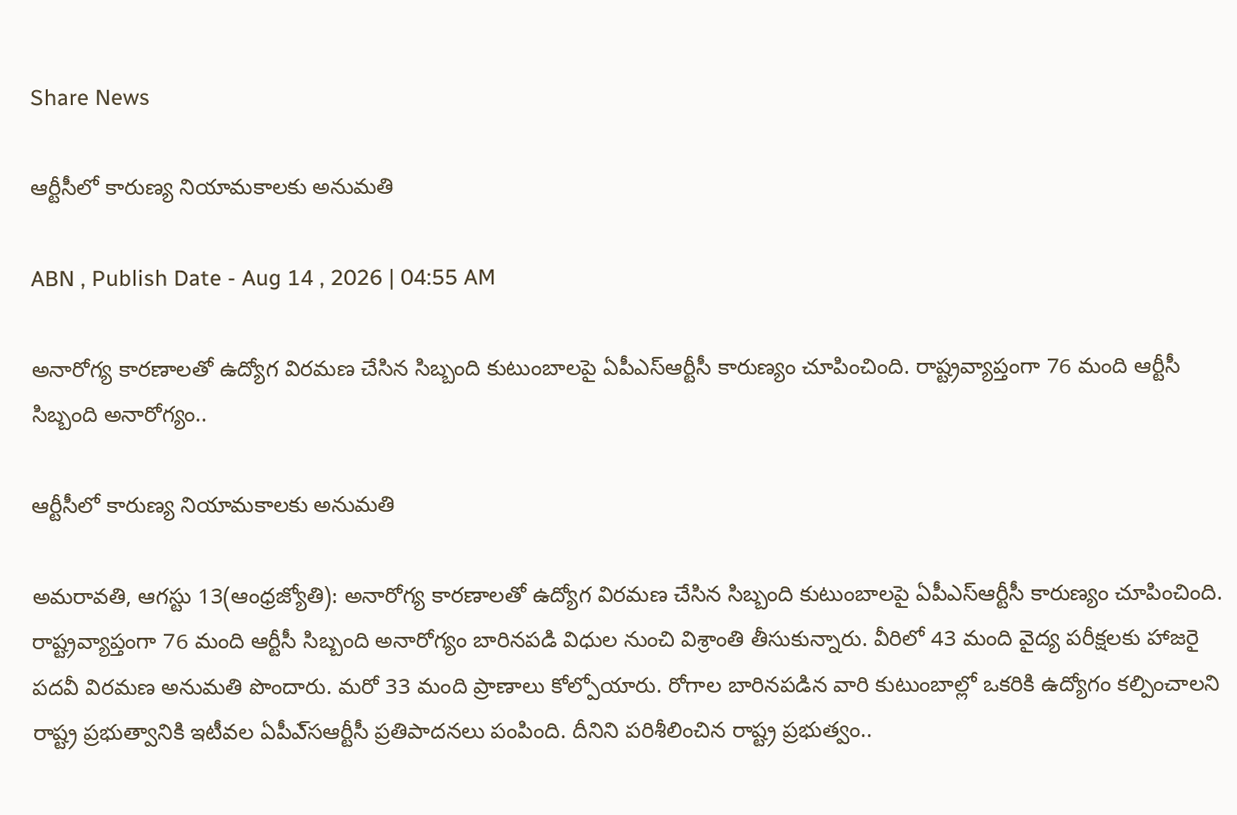Share News

ఆర్టీసీలో కారుణ్య నియామకాలకు అనుమతి

ABN , Publish Date - Aug 14 , 2026 | 04:55 AM

అనారోగ్య కారణాలతో ఉద్యోగ విరమణ చేసిన సిబ్బంది కుటుంబాలపై ఏపీఎస్ఆర్టీసీ కారుణ్యం చూపించింది. రాష్ట్రవ్యాప్తంగా 76 మంది ఆర్టీసీ సిబ్బంది అనారోగ్యం..

ఆర్టీసీలో కారుణ్య నియామకాలకు అనుమతి

అమరావతి, ఆగస్టు 13(ఆంధ్రజ్యోతి): అనారోగ్య కారణాలతో ఉద్యోగ విరమణ చేసిన సిబ్బంది కుటుంబాలపై ఏపీఎస్ఆర్టీసీ కారుణ్యం చూపించింది. రాష్ట్రవ్యాప్తంగా 76 మంది ఆర్టీసీ సిబ్బంది అనారోగ్యం బారినపడి విధుల నుంచి విశ్రాంతి తీసుకున్నారు. వీరిలో 43 మంది వైద్య పరీక్షలకు హాజరై పదవీ విరమణ అనుమతి పొందారు. మరో 33 మంది ప్రాణాలు కోల్పోయారు. రోగాల బారినపడిన వారి కుటుంబాల్లో ఒకరికి ఉద్యోగం కల్పించాలని రాష్ట్ర ప్రభుత్వానికి ఇటీవల ఏపీఎ్‌సఆర్టీసీ ప్రతిపాదనలు పంపింది. దీనిని పరిశీలించిన రాష్ట్ర ప్రభుత్వం..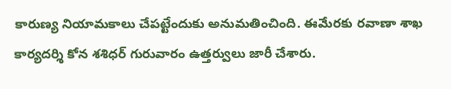కారుణ్య నియామకాలు చేపట్టేందుకు అనుమతించింది. ఈమేరకు రవాణా శాఖ కార్యదర్శి కోన శశిధర్‌ గురువారం ఉత్తర్వులు జారీ చేశారు.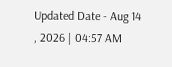Updated Date - Aug 14 , 2026 | 04:57 AM